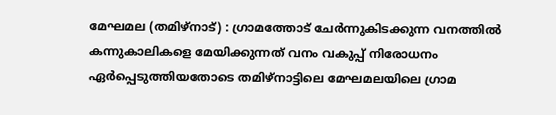മേഘമല (തമിഴ്നാട്) : ഗ്രാമത്തോട് ചേർന്നുകിടക്കുന്ന വനത്തിൽ കന്നുകാലികളെ മേയിക്കുന്നത് വനം വകുപ്പ് നിരോധനം ഏർപ്പെടുത്തിയതോടെ തമിഴ്നാട്ടിലെ മേഘമലയിലെ ഗ്രാമ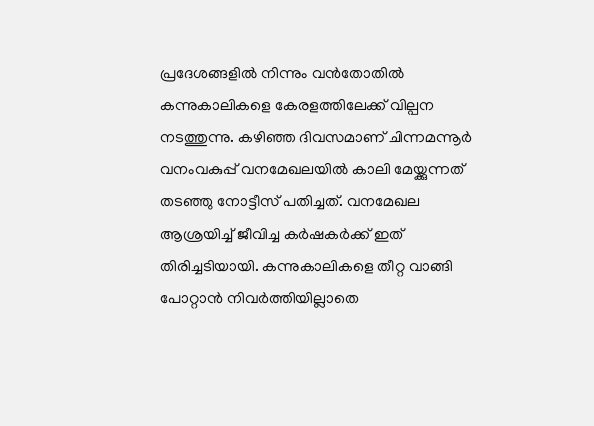പ്രദേശങ്ങളിൽ നിന്നും വൻതോതിൽ കന്നുകാലികളെ കേരളത്തിലേക്ക് വില്പന നടത്തുന്നു. കഴിഞ്ഞ ദിവസമാണ് ചിന്നമന്നൂർ വനംവകുപ്പ് വനമേഖലയിൽ കാലി മേയ്ക്കുന്നത് തടഞ്ഞു നോട്ടീസ് പതിച്ചത്. വനമേഖല ആശ്രയിച്ച് ജീവിച്ച കർഷകർക്ക് ഇത് തിരിച്ചടിയായി. കന്നുകാലികളെ തീറ്റ വാങ്ങി പോറ്റാൻ നിവർത്തിയില്ലാതെ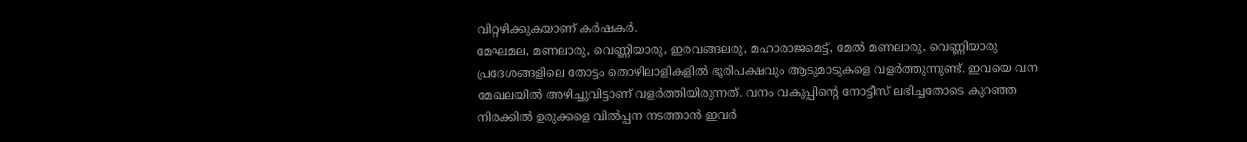വിറ്റഴിക്കുകയാണ് കർഷകർ.
മേഘമല, മണലാരു, വെണ്ണിയാരു, ഇരവങ്ങലരു, മഹാരാജമെട്ട്, മേൽ മണലാരു, വെണ്ണിയാരു പ്രദേശങ്ങളിലെ തോട്ടം തൊഴിലാളികളിൽ ഭൂരിപക്ഷവും ആടുമാടുകളെ വളർത്തുന്നുണ്ട്. ഇവയെ വന മേഖലയിൽ അഴിച്ചുവിട്ടാണ് വളർത്തിയിരുന്നത്. വനം വകുപ്പിന്റെ നോട്ടീസ് ലഭിച്ചതോടെ കുറഞ്ഞ നിരക്കിൽ ഉരുക്കളെ വിൽപ്പന നടത്താൻ ഇവർ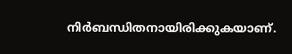നിർബന്ധിതനായിരിക്കുകയാണ്.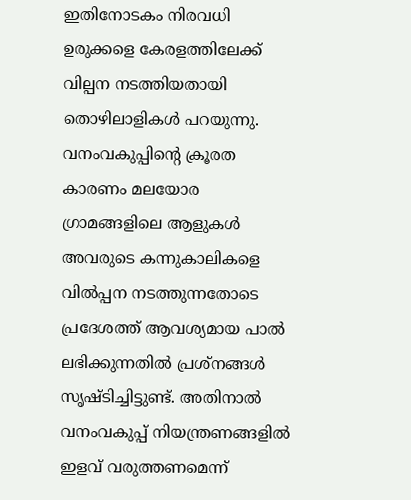ഇതിനോടകം നിരവധി ഉരുക്കളെ കേരളത്തിലേക്ക് വില്പന നടത്തിയതായി തൊഴിലാളികൾ പറയുന്നു.
വനംവകുപ്പിന്റെ ക്രൂരത കാരണം മലയോര ഗ്രാമങ്ങളിലെ ആളുകൾ അവരുടെ കന്നുകാലികളെ വിൽപ്പന നടത്തുന്നതോടെ പ്രദേശത്ത് ആവശ്യമായ പാൽ ലഭിക്കുന്നതിൽ പ്രശ്നങ്ങൾ സൃഷ്ടിച്ചിട്ടുണ്ട്. അതിനാൽ വനംവകുപ്പ് നിയന്ത്രണങ്ങളിൽ ഇളവ് വരുത്തണമെന്ന്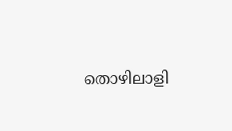തൊഴിലാളി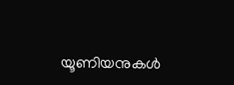യൂണിയനുകൾ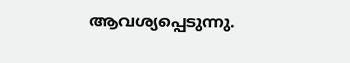ആവശ്യപ്പെടുന്നു.